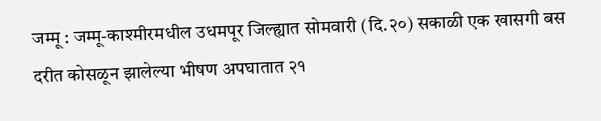जम्मू : जम्मू-काश्मीरमधील उधमपूर जिल्ह्यात सोमवारी (दि.२०) सकाळी एक खासगी बस दरीत कोसळून झालेल्या भीषण अपघातात २१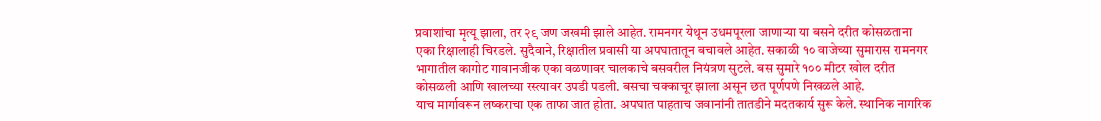प्रवाशांचा मृत्यू झाला, तर २९ जण जखमी झाले आहेत. रामनगर येथून उधमपूरला जाणाऱ्या या बसने दरीत कोसळताना एका रिक्षालाही चिरडले. सुदैवाने, रिक्षातील प्रवासी या अपघातातून बचावले आहेत. सकाळी १० वाजेच्या सुमारास रामनगर भागातील कागोट गावानजीक एका वळणावर चालकाचे बसवरील नियंत्रण सुटले. बस सुमारे १०० मीटर खोल दरीत कोसळली आणि खालच्या रस्त्यावर उपडी पडली. बसचा चक्काचूर झाला असून छत पूर्णपणे निखळले आहे.
याच मार्गावरून लष्कराचा एक ताफा जात होता. अपघात पाहताच जवानांनी तातडीने मदतकार्य सुरू केले. स्थानिक नागरिक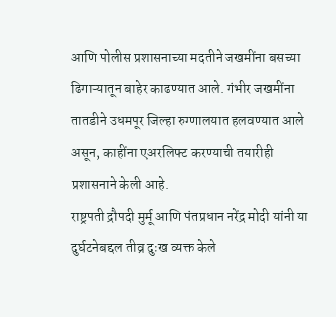आणि पोलीस प्रशासनाच्या मदतीने जखमींना बसच्या ढिगाऱ्यातून बाहेर काढण्यात आले. गंभीर जखमींना तातडीने उधमपूर जिल्हा रुग्णालयात हलवण्यात आले असून, काहींना एअरलिफ्ट करण्याची तयारीही प्रशासनाने केली आहे.
राष्ट्रपती द्रौपदी मुर्मू आणि पंतप्रधान नरेंद्र मोदी यांनी या दुर्घटनेबद्दल तीव्र दुःख व्यक्त केले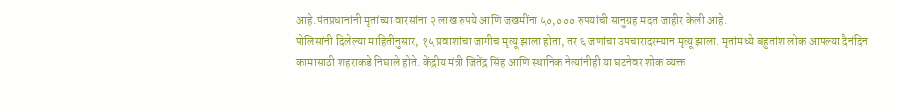आहे.पंतप्रधानांनी मृतांच्या वारसांना २ लाख रुपये आणि जखमींना ५०,००० रुपयांची सानुग्रह मदत जाहीर केली आहे.
पोलिसांनी दिलेल्या माहितीनुसार, १५ प्रवाशांचा जागीच मृत्यू झाला होता, तर ६ जणांचा उपचारादरम्यान मृत्यू झाला. मृतांमध्ये बहुतांश लोक आपल्या दैनंदिन कामासाठी शहराकडे निघाले होते. केंद्रीय मंत्री जितेंद्र सिंह आणि स्थानिक नेत्यांनीही या घटनेवर शोक व्यक्त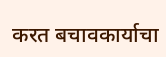करत बचावकार्याचा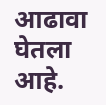आढावा घेतला आहे.